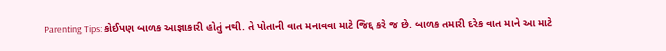Parenting Tips: કોઈપણ બાળક આજ્ઞાકારી હોતું નથી. તે પોતાની વાત મનાવવા માટે જિદ્દ કરે જ છે. બાળક તમારી દરેક વાત માને આ માટે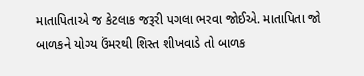માતાપિતાએ જ કેટલાક જરૂરી પગલા ભરવા જોઈએ. માતાપિતા જો બાળકને યોગ્ય ઉંમરથી શિસ્ત શીખવાડે તો બાળક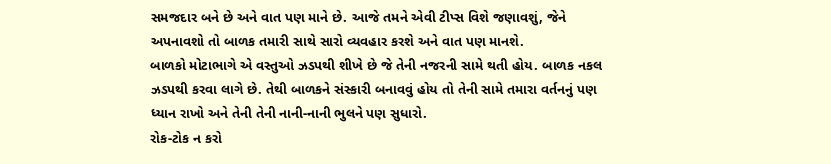સમજદાર બને છે અને વાત પણ માને છે. આજે તમને એવી ટીપ્સ વિશે જણાવશું, જેને અપનાવશો તો બાળક તમારી સાથે સારો વ્યવહાર કરશે અને વાત પણ માનશે.
બાળકો મોટાભાગે એ વસ્તુઓ ઝડપથી શીખે છે જે તેની નજરની સામે થતી હોય. બાળક નકલ ઝડપથી કરવા લાગે છે. તેથી બાળકને સંસ્કારી બનાવવું હોય તો તેની સામે તમારા વર્તનનું પણ ધ્યાન રાખો અને તેની તેની નાની-નાની ભુલને પણ સુધારો.
રોક-ટોક ન કરો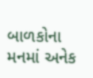બાળકોના મનમાં અનેક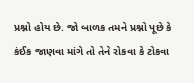પ્રશ્નો હોય છે. જો બાળક તમને પ્રશ્નો પૂછે કે કંઈક જાણવા માંગે તો તેને રોકવા કે ટોકવા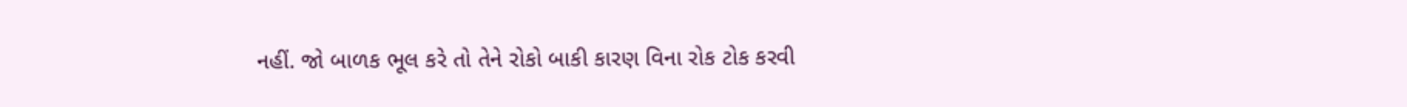નહીં. જો બાળક ભૂલ કરે તો તેને રોકો બાકી કારણ વિના રોક ટોક કરવી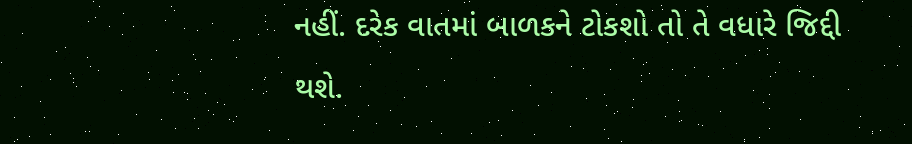નહીં. દરેક વાતમાં બાળકને ટોકશો તો તે વધારે જિદ્દી થશે.